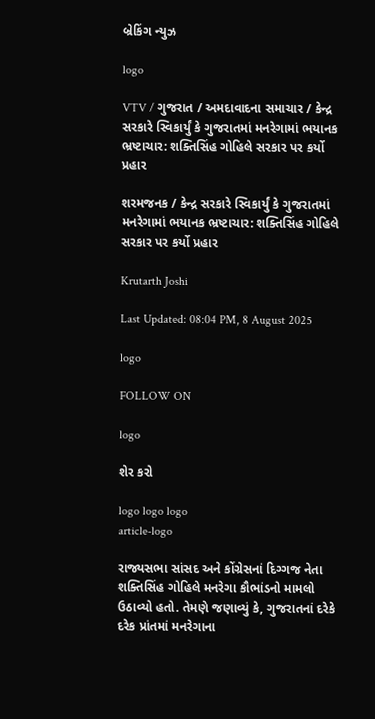બ્રેકિંગ ન્યુઝ

logo

VTV / ગુજરાત / અમદાવાદના સમાચાર / કેન્દ્ર સરકારે સ્વિકાર્યું કે ગુજરાતમાં મનરેગામાં ભયાનક ભ્રષ્ટાચાર: શક્તિસિંહ ગોહિલે સરકાર પર કર્યો પ્રહાર

શરમજનક / કેન્દ્ર સરકારે સ્વિકાર્યું કે ગુજરાતમાં મનરેગામાં ભયાનક ભ્રષ્ટાચાર: શક્તિસિંહ ગોહિલે સરકાર પર કર્યો પ્રહાર

Krutarth Joshi

Last Updated: 08:04 PM, 8 August 2025

logo

FOLLOW ON

logo

શેર કરો

logo logo logo
article-logo

રાજ્યસભા સાંસદ અને કોંગ્રેસનાં દિગ્ગજ નેતા શક્તિસિંહ ગોહિલે મનરેગા કૌભાંડનો મામલો ઉઠાવ્યો હતો. તેમણે જણાવ્યું કે, ગુજરાતનાં દરેકે દરેક પ્રાંતમાં મનરેગાના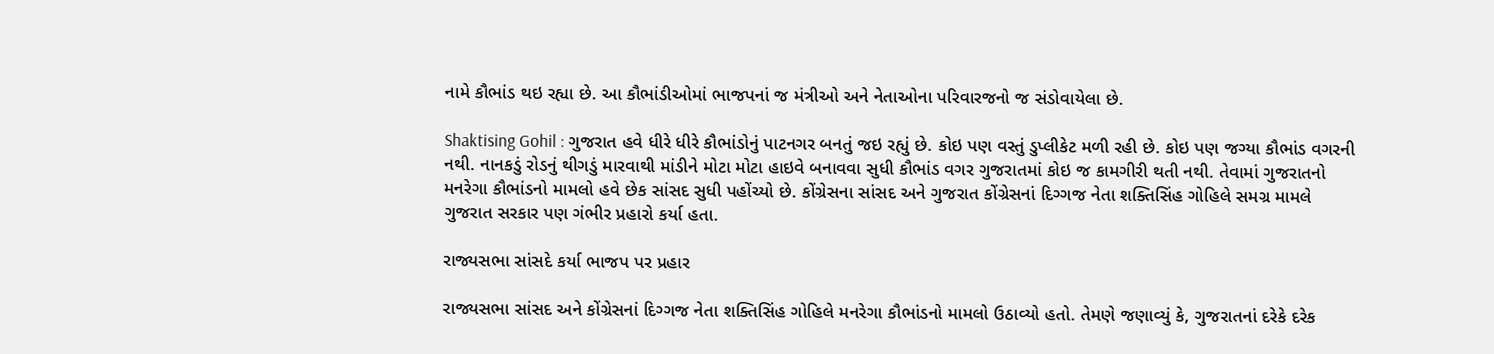નામે કૌભાંડ થઇ રહ્યા છે. આ કૌભાંડીઓમાં ભાજપનાં જ મંત્રીઓ અને નેતાઓના પરિવારજનો જ સંડોવાયેલા છે.

Shaktising Gohil : ગુજરાત હવે ધીરે ધીરે કૌભાંડોનું પાટનગર બનતું જઇ રહ્યું છે. કોઇ પણ વસ્તું ડુપ્લીકેટ મળી રહી છે. કોઇ પણ જગ્યા કૌભાંડ વગરની નથી. નાનકડું રોડનું થીગડું મારવાથી માંડીને મોટા મોટા હાઇવે બનાવવા સુધી કૌભાંડ વગર ગુજરાતમાં કોઇ જ કામગીરી થતી નથી. તેવામાં ગુજરાતનો મનરેગા કૌભાંડનો મામલો હવે છેક સાંસદ સુધી પહોંચ્યો છે. કોંગ્રેસના સાંસદ અને ગુજરાત કોંગ્રેસનાં દિગ્ગજ નેતા શક્તિસિંહ ગોહિલે સમગ્ર મામલે ગુજરાત સરકાર પણ ગંભીર પ્રહારો કર્યા હતા.

રાજ્યસભા સાંસદે કર્યા ભાજપ પર પ્રહાર

રાજ્યસભા સાંસદ અને કોંગ્રેસનાં દિગ્ગજ નેતા શક્તિસિંહ ગોહિલે મનરેગા કૌભાંડનો મામલો ઉઠાવ્યો હતો. તેમણે જણાવ્યું કે, ગુજરાતનાં દરેકે દરેક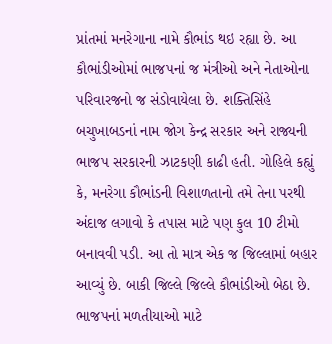પ્રાંતમાં મનરેગાના નામે કૌભાંડ થઇ રહ્યા છે. આ કૌભાંડીઓમાં ભાજપનાં જ મંત્રીઓ અને નેતાઓના પરિવારજનો જ સંડોવાયેલા છે. શક્તિસિંહે બચુખાબડનાં નામ જોગ કેન્દ્ર સરકાર અને રાજ્યની ભાજપ સરકારની ઝાટકણી કાઢી હતી. ગોહિલે કહ્યું કે, મનરેગા કૌભાંડની વિશાળતાનો તમે તેના પરથી અંદાજ લગાવો કે તપાસ માટે પણ કુલ 10 ટીમો બનાવવી પડી. આ તો માત્ર એક જ જિલ્લામાં બહાર આવ્યું છે. બાકી જિલ્લે જિલ્લે કૌભાંડીઓ બેઠા છે. ભાજપનાં મળતીયાઓ માટે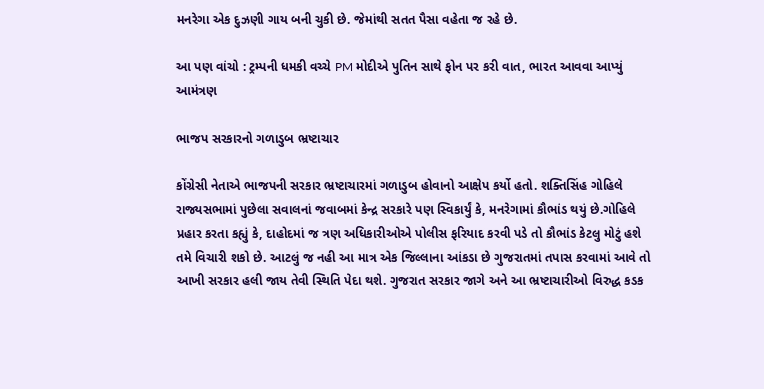મનરેગા એક દુઝણી ગાય બની ચુકી છે. જેમાંથી સતત પૈસા વહેતા જ રહે છે.

આ પણ વાંચો : ટ્રમ્પની ધમકી વચ્ચે PM મોદીએ પુતિન સાથે ફોન પર કરી વાત, ભારત આવવા આપ્યું આમંત્રણ

ભાજપ સરકારનો ગળાડુબ ભ્રષ્ટાચાર

કોંગ્રેસી નેતાએ ભાજપની સરકાર ભ્રષ્ટાચારમાં ગળાડુબ હોવાનો આક્ષેપ કર્યો હતો. શક્તિસિંહ ગોહિલે રાજ્યસભામાં પુછેલા સવાલનાં જવાબમાં કેન્દ્ર સરકારે પણ સ્વિકાર્યું કે, મનરેગામાં કૌભાંડ થયું છે.ગોહિલે પ્રહાર કરતા કહ્યું કે, દાહોદમાં જ ત્રણ અધિકારીઓએ પોલીસ ફરિયાદ કરવી પડે તો કૌભાંડ કેટલુ મોટું હશે તમે વિચારી શકો છે. આટલું જ નહી આ માત્ર એક જિલ્લાના આંકડા છે ગુજરાતમાં તપાસ કરવામાં આવે તો આખી સરકાર હલી જાય તેવી સ્થિતિ પેદા થશે. ગુજરાત સરકાર જાગે અને આ ભ્રષ્ટાચારીઓ વિરુદ્ધ કડક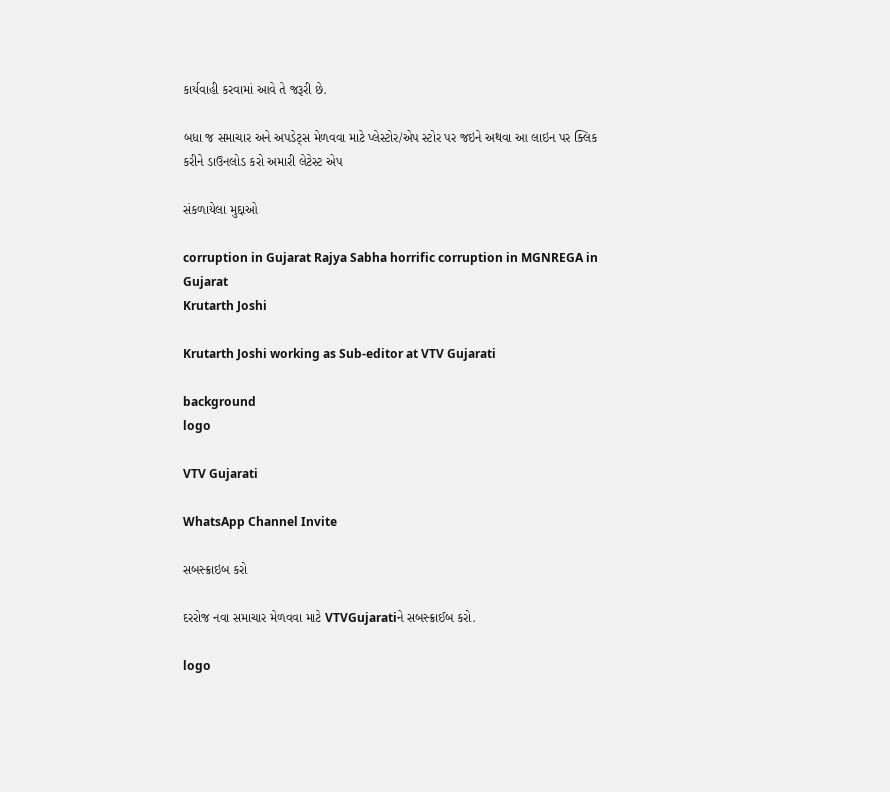કાર્યવાહી કરવામાં આવે તે જરૂરી છે.

બધા જ સમાચાર અને અપડેટ્સ મેળવવા માટે પ્લેસ્ટોર/એપ સ્ટોર પર જઇને અથવા આ લાઇન પર ક્લિક કરીને ડાઉનલોડ કરો અમારી લેટેસ્ટ એપ

સંકળાયેલા મુદ્દાઓ

corruption in Gujarat Rajya Sabha horrific corruption in MGNREGA in Gujarat
Krutarth Joshi

Krutarth Joshi working as Sub-editor at VTV Gujarati

background
logo

VTV Gujarati

WhatsApp Channel Invite

સબસ્ક્રાઇબ કરો

દરરોજ નવા સમાચાર મેળવવા માટે VTVGujaratiને સબસ્ક્રાઈબ કરો.

logo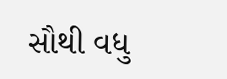સૌથી વધુ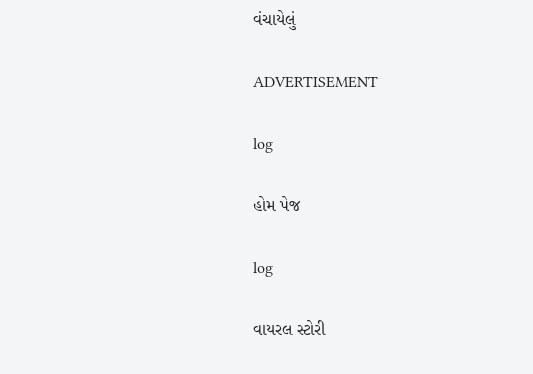વંચાયેલું

ADVERTISEMENT

log

હોમ પેજ

log

વાયરલ સ્ટોરી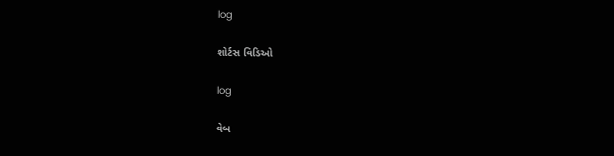log

શોર્ટસ વિડિઓ

log

વેબ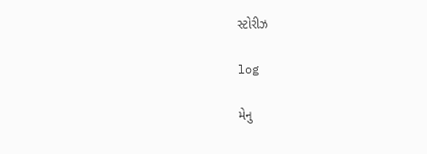સ્ટોરીઝ

log

મેનુ